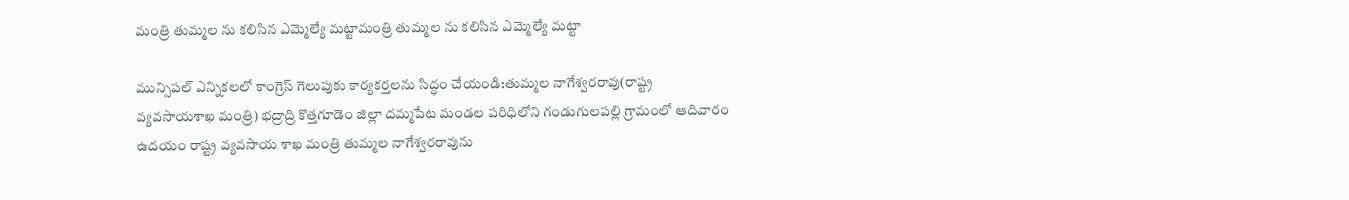మంత్రి తుమ్మల ను కలిసిన ఎమ్మెల్యే మట్టామంత్రి తుమ్మల ను కలిసిన ఎమ్మెల్యే మట్టా

మున్సిపల్ ఎన్నికలలో కాంగ్రెస్ గెలుపుకు కార్యకర్తలను సిద్ధం చేయండి:తుమ్మల నాగేశ్వరరావు(రాష్ట్ర వ్యవసాయశాఖ మంత్రి) భద్రాద్రి కొత్తగూడెం జిల్లా దమ్మపేట మండల పరిధిలోని గండుగులపల్లి గ్రామంలో ఆదివారం ఉదయం రాష్ట్ర వ్యవసాయ శాఖ మంత్రి తుమ్మల నాగేశ్వరరావును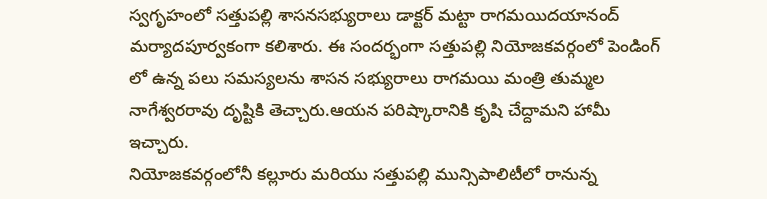స్వగృహంలో సత్తుపల్లి శాసనసభ్యురాలు డాక్టర్ మట్టా రాగమయిదయానంద్ మర్యాదపూర్వకంగా కలిశారు. ఈ సందర్భంగా సత్తుపల్లి నియోజకవర్గంలో పెండింగ్ లో ఉన్న పలు సమస్యలను శాసన సభ్యురాలు రాగమయి మంత్రి తుమ్మల నాగేశ్వరరావు దృష్టికి తెచ్చారు.ఆయన పరిష్కారానికి కృషి చేద్దామని హామీ ఇచ్చారు.
నియోజకవర్గంలోనీ కల్లూరు మరియు సత్తుపల్లి మున్సిపాలిటీలో రానున్న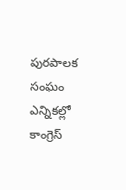పురపాలక సంఘం ఎన్నికల్లో కాంగ్రెస్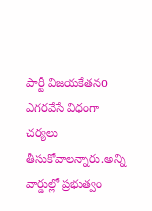పార్టీ విజయకేతనo ఎగరవేసే విధంగా చర్యలు తీసుకోవాలన్నారు.అన్ని వార్డుల్లో ప్రభుత్వం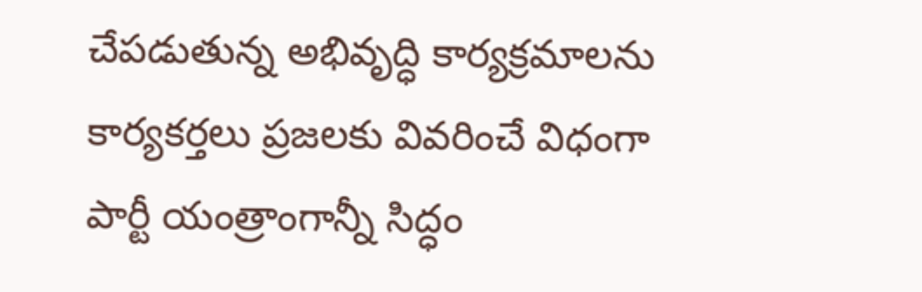చేపడుతున్న అభివృద్ధి కార్యక్రమాలను కార్యకర్తలు ప్రజలకు వివరించే విధంగా పార్టీ యంత్రాంగాన్నీ సిద్ధం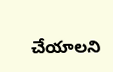చేయాలని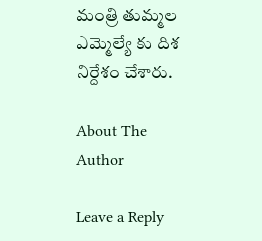మంత్రి తుమ్మల ఎమ్మెల్యే కు దిశ నిర్దేశం చేశారు.

About The Author

Leave a Reply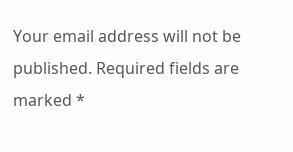Your email address will not be published. Required fields are marked *